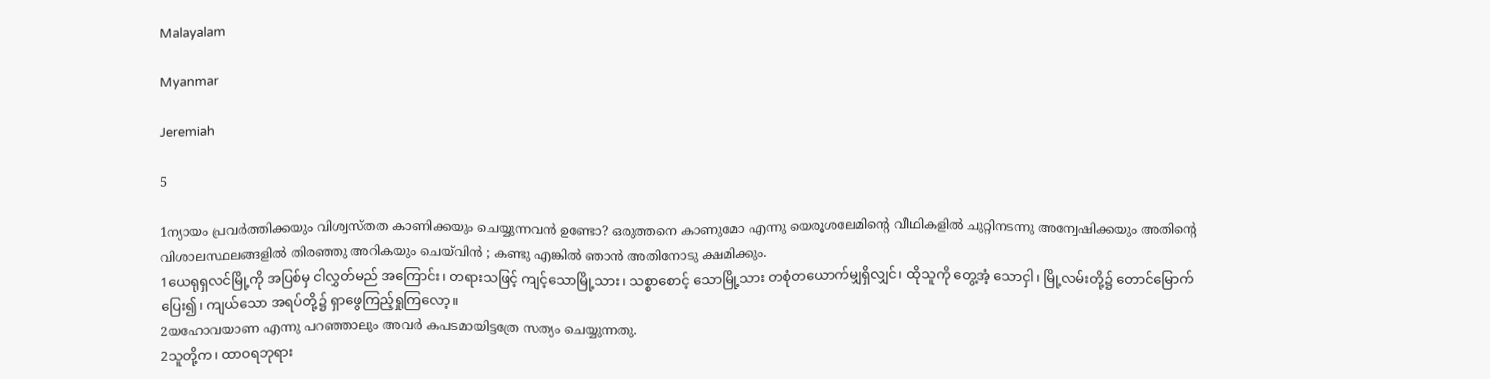Malayalam

Myanmar

Jeremiah

5

1ന്യായം പ്രവര്‍ത്തിക്കയും വിശ്വസ്തത കാണിക്കയും ചെയ്യുന്നവന്‍ ഉണ്ടോ? ഒരുത്തനെ കാണുമോ എന്നു യെരൂശലേമിന്റെ വീഥികളില്‍ ചുറ്റിനടന്നു അന്വേഷിക്കയും അതിന്റെ വിശാലസ്ഥലങ്ങളില്‍ തിരഞ്ഞു അറികയും ചെയ്‍വിന്‍ ; കണ്ടു എങ്കില്‍ ഞാന്‍ അതിനോടു ക്ഷമിക്കും.
1ယေရုရှလင်မြို့ကို အပြစ်မှ ငါလွှတ်မည် အကြောင်း၊ တရားသဖြင့် ကျင့်သောမြို့သား၊ သစ္စာစောင့် သောမြို့သား တစုံတယောက်မျှရှိလျှင်၊ ထိုသူကို တွေ့အံ့ သောငှါ၊ မြို့လမ်းတို့၌ တောင်မြောက်ပြေး၍၊ ကျယ်သော အရပ်တို့၌ ရှာဖွေကြည့်ရှုကြလော့။
2യഹോവയാണ എന്നു പറഞ്ഞാലും അവര്‍ കപടമായിട്ടത്രേ സത്യം ചെയ്യുന്നതു.
2သူတို့က၊ ထာဝရဘုရား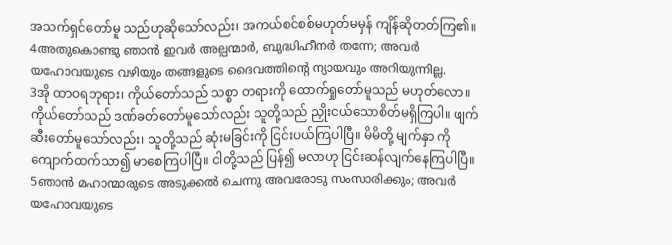အသက်ရှင်တော်မူ သည်ဟုဆိုသော်လည်း၊ အကယ်စင်စစ်မဟုတ်မမှန် ကျိန်ဆိုတတ်ကြ၏။
4അതുകൊണ്ടു ഞാന്‍ ഇവര്‍ അല്പന്മാര്‍, ബുദ്ധിഹീനര്‍ തന്നേ; അവര്‍ യഹോവയുടെ വഴിയും തങ്ങളുടെ ദൈവത്തിന്റെ ന്യായവും അറിയുന്നില്ല.
3အို ထာဝရဘုရား၊ ကိုယ်တော်သည် သစ္စာ တရားကို ထောက်ရှုတော်မူသည် မဟုတ်လော။ ကိုယ်တော်သည် ဒဏ်ခတ်တော်မူသော်လည်း သူတို့သည် ညှိုးငယ်သောစိတ်မရှိကြပါ။ ဖျက်ဆီးတော်မူသော်လည်း၊ သူတို့သည် ဆုံးမခြင်းကို ငြင်းပယ်ကြပါပြီ။ မိမိတို့ မျက်နှာ ကို ကျောက်ထက်သာ၍ မာစေကြပါပြီ။ ငါတို့သည် ပြန်၍ မလာဟု ငြင်းဆန်လျက်နေကြပါပြီ။
5ഞാന്‍ മഹാന്മാരുടെ അടുക്കല്‍ ചെന്നു അവരോടു സംസാരിക്കും; അവര്‍ യഹോവയുടെ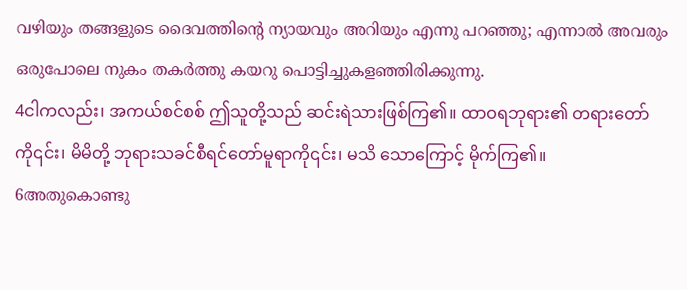വഴിയും തങ്ങളുടെ ദൈവത്തിന്റെ ന്യായവും അറിയും എന്നു പറഞ്ഞു; എന്നാല്‍ അവരും ഒരുപോലെ നുകം തകര്‍ത്തു കയറു പൊട്ടിച്ചുകളഞ്ഞിരിക്കുന്നു.
4ငါကလည်း၊ အကယ်စင်စစ် ဤသူတို့သည် ဆင်းရဲသားဖြစ်ကြ၏။ ထာဝရဘုရား၏ တရားတော်ကို၎င်း၊ မိမိတို့ ဘုရားသခင်စီရင်တော်မူရာကို၎င်း၊ မသိ သောကြောင့် မိုက်ကြ၏။
6അതുകൊണ്ടു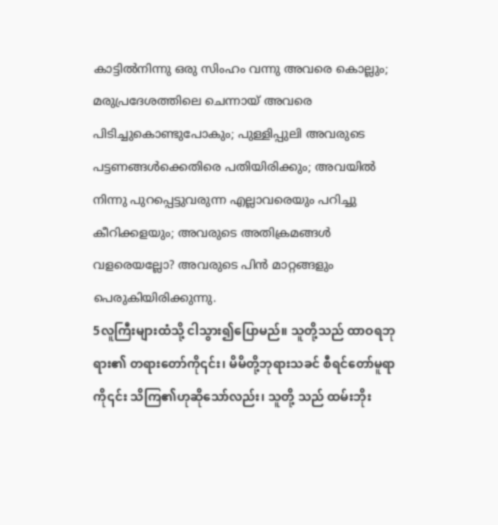കാട്ടില്‍നിന്നു ഒരു സിംഹം വന്നു അവരെ കൊല്ലും; മരുപ്രദേശത്തിലെ ചെന്നായ് അവരെ പിടിച്ചുകൊണ്ടുപോകും; പുള്ളിപ്പുലി അവരുടെ പട്ടണങ്ങള്‍ക്കെതിരെ പതിയിരിക്കും; അവയില്‍ നിന്നു പുറപ്പെട്ടുവരുന്ന എല്ലാവരെയും പറിച്ചു കീറിക്കളയും; അവരുടെ അതിക്രമങ്ങള്‍ വളരെയല്ലോ? അവരുടെ പിന്‍ മാറ്റങ്ങളും പെരുകിയിരിക്കുന്നു.
5လူကြီးများထံသို့ ငါသွား၍ပြောမည်။ သူတို့သည် ထာဝရဘုရား၏ တရားတော်ကို၎င်း၊ မိမိတို့ဘုရားသခင် စီရင်တော်မူရာကို၎င်း သိကြ၏ဟုဆိုသော်လည်း၊ သူတို့ သည် ထမ်းဘိုး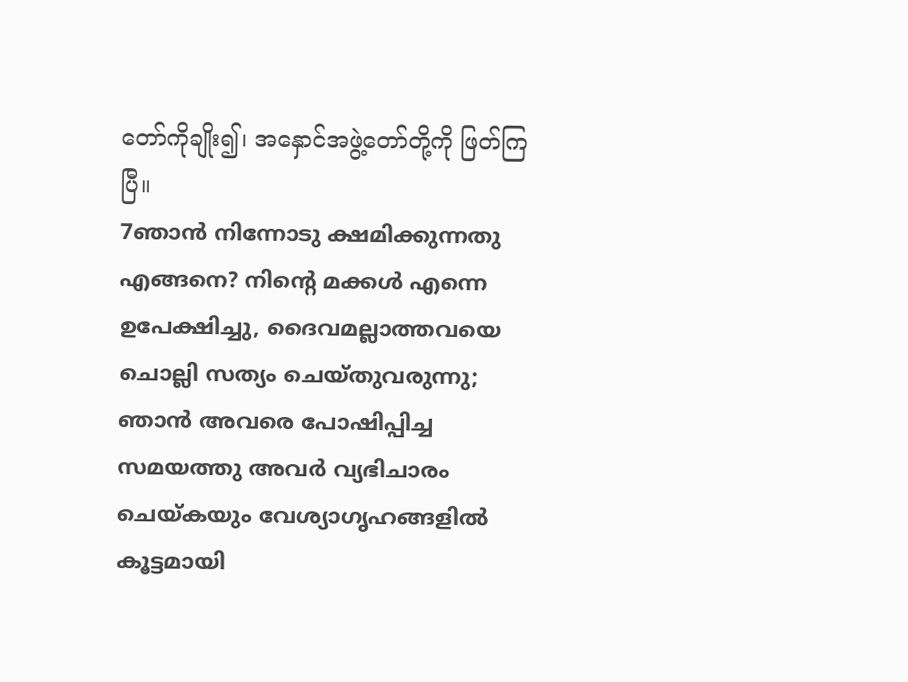တော်ကိုချိုး၍၊ အနှောင်အဖွဲ့တော်တို့ကို ဖြတ်ကြပြီ။
7ഞാന്‍ നിന്നോടു ക്ഷമിക്കുന്നതു എങ്ങനെ? നിന്റെ മക്കള്‍ എന്നെ ഉപേക്ഷിച്ചു, ദൈവമല്ലാത്തവയെ ചൊല്ലി സത്യം ചെയ്തുവരുന്നു; ഞാന്‍ അവരെ പോഷിപ്പിച്ച സമയത്തു അവര്‍ വ്യഭിചാരം ചെയ്കയും വേശ്യാഗൃഹങ്ങളില്‍ കൂട്ടമായി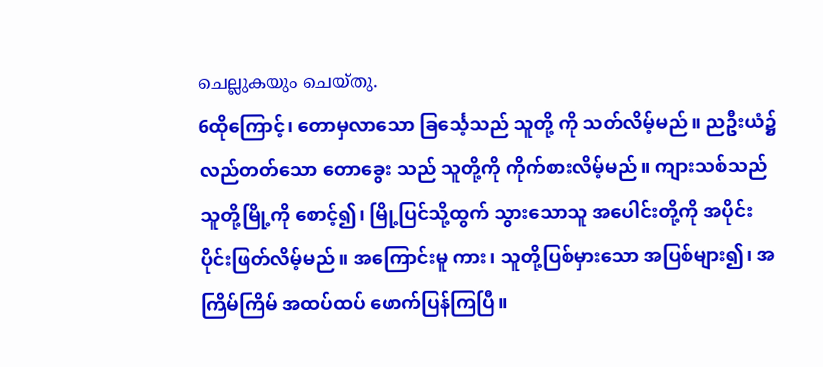ചെല്ലുകയും ചെയ്തു.
6ထိုကြောင့်၊ တောမှလာသော ခြင်္သေ့သည် သူတို့ ကို သတ်လိမ့်မည်။ ညဦးယံ၌ လည်တတ်သော တောခွေး သည် သူတို့ကို ကိုက်စားလိမ့်မည်။ ကျားသစ်သည် သူတို့မြို့ကို စောင့်၍၊ မြို့ပြင်သို့ထွက် သွားသောသူ အပေါင်းတို့ကို အပိုင်းပိုင်းဖြတ်လိမ့်မည်။ အကြောင်းမူ ကား၊ သူတို့ပြစ်မှားသော အပြစ်များ၍၊ အကြိမ်ကြိမ် အထပ်ထပ် ဖောက်ပြန်ကြပြီ။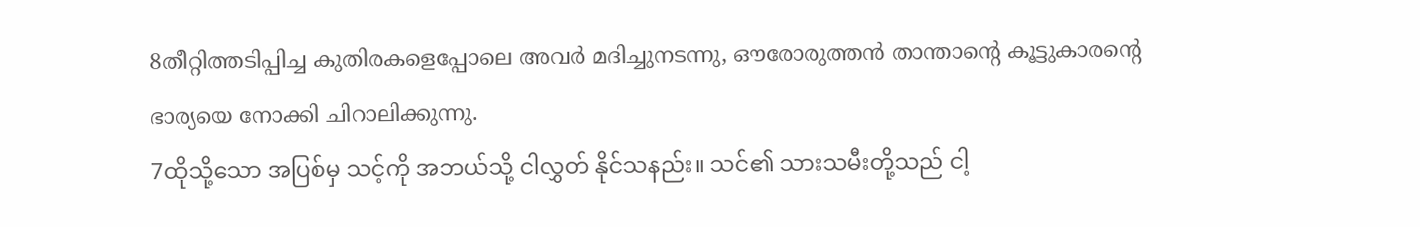8തീറ്റിത്തടിപ്പിച്ച കുതിരകളെപ്പോലെ അവര്‍ മദിച്ചുനടന്നു, ഔരോരുത്തന്‍ താന്താന്റെ കൂട്ടുകാരന്റെ ഭാര്യയെ നോക്കി ചിറാലിക്കുന്നു.
7ထိုသို့သော အပြစ်မှ သင့်ကို အဘယ်သို့ ငါလွှတ် နိုင်သနည်း။ သင်၏ သားသမီးတို့သည် ငါ့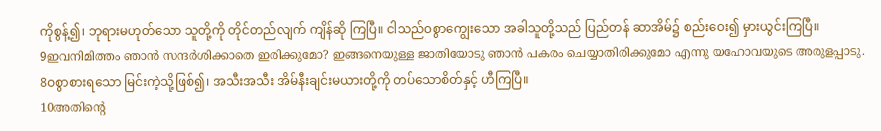ကိုစွန့်၍၊ ဘုရားမဟုတ်သော သူတို့ကို တိုင်တည်လျက် ကျိန်ဆို ကြပြီ။ ငါသည်ဝစွာကျွေးသော အခါသူတို့သည် ပြည်တန် ဆာအိမ်၌ စည်းဝေး၍ မှားယွင်းကြပြီ။
9ഇവനിമിത്തം ഞാന്‍ സന്ദര്‍ശിക്കാതെ ഇരിക്കുമോ? ഇങ്ങനെയുള്ള ജാതിയോടു ഞാന്‍ പകരം ചെയ്യാതിരിക്കുമോ എന്നു യഹോവയുടെ അരുളപ്പാടു.
8ဝစွာစားရသော မြင်းကဲ့သို့ဖြစ်၍၊ အသီးအသီး အိမ်နီးချင်းမယားတို့ကို တပ်သောစိတ်နှင့် ဟီကြပြီ။
10അതിന്റെ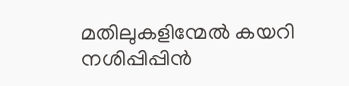മതിലുകളിന്മേല്‍ കയറി നശിപ്പിപ്പിന്‍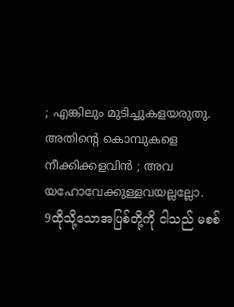; എങ്കിലും മുടിച്ചുകളയരുതു. അതിന്റെ കൊമ്പുകളെ നീക്കിക്കളവിന്‍ ; അവ യഹോവേക്കുള്ളവയല്ലല്ലോ.
9ထိုသို့သောအပြစ်တို့ကို ငါသည် မစစ်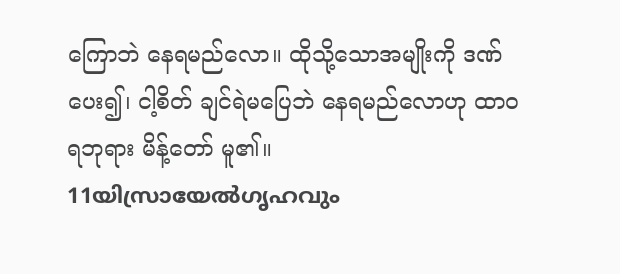ကြောဘဲ နေရမည်လော။ ထိုသို့သောအမျိုးကို ဒဏ်ပေး၍၊ ငါ့စိတ် ချင်ရဲမပြေဘဲ နေရမည်လောဟု ထာဝရဘုရား မိန့်တော် မူ၏။
11യിസ്രായേല്‍ഗൃഹവും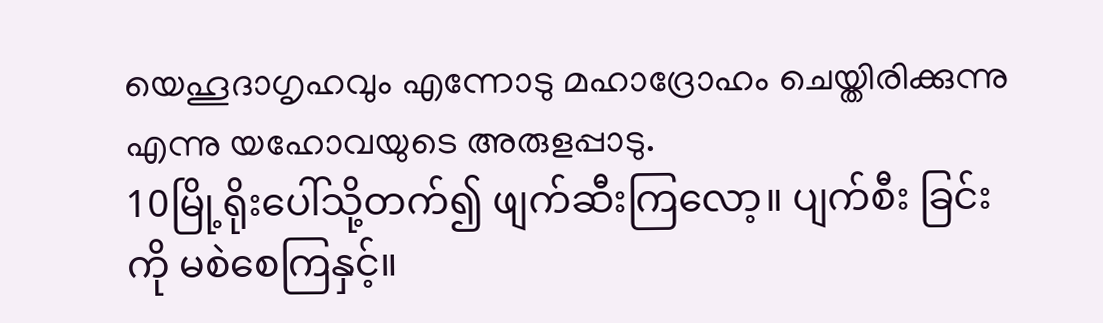യെഹൂദാഗൃഹവും എന്നോടു മഹാദ്രോഹം ചെയ്തിരിക്കുന്നു എന്നു യഹോവയുടെ അരുളപ്പാടു.
10မြို့ရိုးပေါ်သို့တက်၍ ဖျက်ဆီးကြလော့။ ပျက်စီး ခြင်းကို မစဲစေကြနှင့်။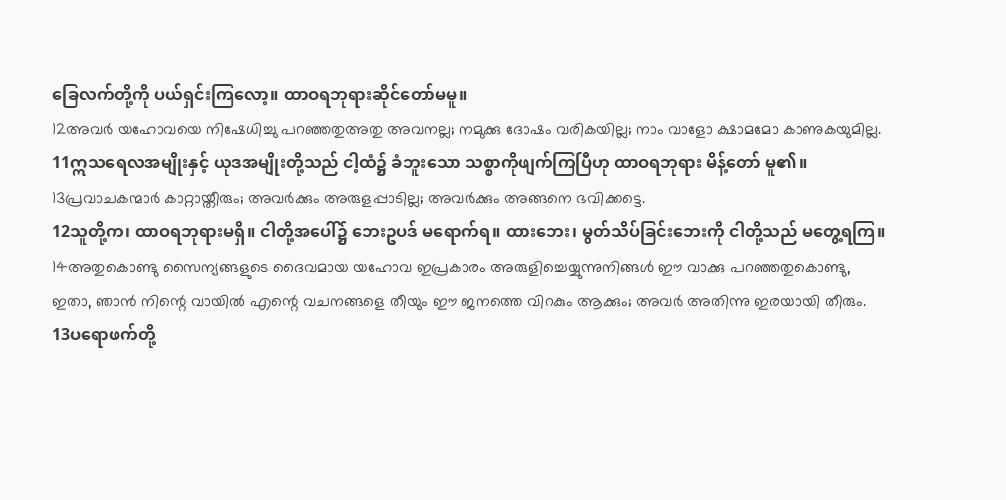ခြေလက်တို့ကို ပယ်ရှင်းကြလော့။ ထာဝရဘုရားဆိုင်တော်မမူ။
12അവര്‍ യഹോവയെ നിഷേധിച്ചു പറഞ്ഞതുഅതു അവനല്ല; നമുക്കു ദോഷം വരികയില്ല; നാം വാളോ ക്ഷാമമോ കാണുകയുമില്ല.
11ဣသရေလအမျိုးနှင့် ယုဒအမျိုးတို့သည် ငါ့ထံ၌ ခံဘူးသော သစ္စာကိုဖျက်ကြပြီဟု ထာဝရဘုရား မိန့်တော် မူ၏။
13പ്രവാചകന്മാര്‍ കാറ്റായ്തീരും; അവര്‍ക്കും അരുളപ്പാടില്ല; അവര്‍ക്കും അങ്ങനെ ഭവിക്കട്ടെ.
12သူတို့က၊ ထာဝရဘုရားမရှိ။ ငါတို့အပေါ်၌ ဘေးဥပဒ် မရောက်ရ။ ထားဘေး၊ မွတ်သိပ်ခြင်းဘေးကို ငါတို့သည် မတွေ့ရကြ။
14അതുകൊണ്ടു സൈന്യങ്ങളുടെ ദൈവമായ യഹോവ ഇപ്രകാരം അരുളിച്ചെയ്യുന്നുനിങ്ങള്‍ ഈ വാക്കു പറഞ്ഞതുകൊണ്ടു, ഇതാ, ഞാന്‍ നിന്റെ വായില്‍ എന്റെ വചനങ്ങളെ തീയും ഈ ജനത്തെ വിറകും ആക്കും; അവര്‍ അതിന്നു ഇരയായി തീരും.
13ပရောဖက်တို့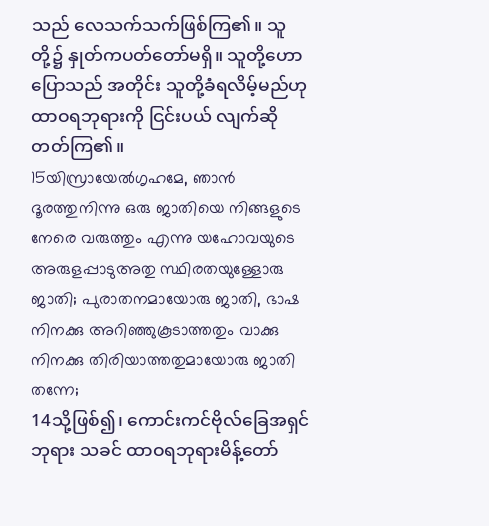သည် လေသက်သက်ဖြစ်ကြ၏။ သူတို့၌ နှုတ်ကပတ်တော်မရှိ။ သူတို့ဟောပြောသည် အတိုင်း သူတို့ခံရလိမ့်မည်ဟု ထာဝရဘုရားကို ငြင်းပယ် လျက်ဆိုတတ်ကြ၏။
15യിസ്രായേല്‍ഗൃഹമേ, ഞാന്‍ ദൂരത്തുനിന്നു ഒരു ജാതിയെ നിങ്ങളുടെ നേരെ വരുത്തും എന്നു യഹോവയുടെ അരുളപ്പാടുഅതു സ്ഥിരതയുള്ളോരു ജാതി; പുരാതനമായോരു ജാതി, ഭാഷ നിനക്കു അറിഞ്ഞുകൂടാത്തതും വാക്കു നിനക്കു തിരിയാത്തതുമായോരു ജാതി തന്നേ;
14သို့ဖြစ်၍၊ ကောင်းကင်ဗိုလ်ခြေအရှင် ဘုရား သခင် ထာဝရဘုရားမိန့်တော်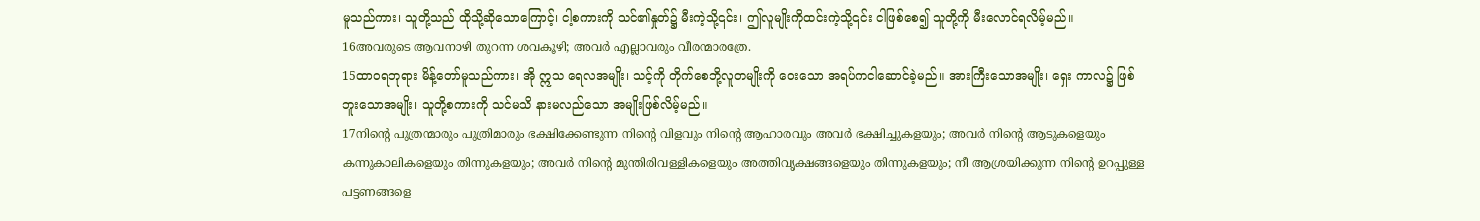မူသည်ကား၊ သူတို့သည် ထိုသို့ဆိုသောကြောင့်၊ ငါ့စကားကို သင်၏နှုတ်၌ မီးကဲ့သို့၎င်း၊ ဤလူမျိုးကိုထင်းကဲ့သို့၎င်း ငါဖြစ်စေ၍ သူတို့ကို မီးလောင်ရလိမ့်မည်။
16അവരുടെ ആവനാഴി തുറന്ന ശവകൂഴി; അവര്‍ എല്ലാവരും വീരന്മാരത്രേ.
15ထာဝရဘုရား မိန့်တော်မူသည်ကား၊ အို ဣသ ရေလအမျိုး၊ သင့်ကို တိုက်စေဘို့လူတမျိုးကို ဝေးသော အရပ်ကငါဆောင်ခဲ့မည်။ အားကြီးသောအမျိုး၊ ရှေး ကာလ၌ ဖြစ်ဘူးသောအမျိုး၊ သူတို့စကားကို သင်မသိ နားမလည်သော အမျိုးဖြစ်လိမ့်မည်။
17നിന്റെ പുത്രന്മാരും പുത്രിമാരും ഭക്ഷിക്കേണ്ടുന്ന നിന്റെ വിളവും നിന്റെ ആഹാരവും അവര്‍ ഭക്ഷിച്ചുകളയും; അവര്‍ നിന്റെ ആടുകളെയും കന്നുകാലികളെയും തിന്നുകളയും; അവര്‍ നിന്റെ മുന്തിരിവള്ളികളെയും അത്തിവൃക്ഷങ്ങളെയും തിന്നുകളയും; നീ ആശ്രയിക്കുന്ന നിന്റെ ഉറപ്പുള്ള പട്ടണങ്ങളെ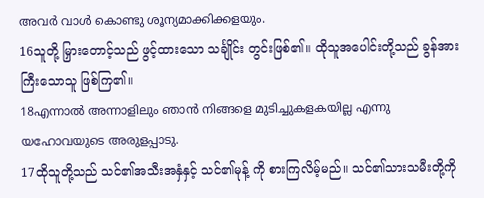അവര്‍ വാള്‍ കൊണ്ടു ശൂന്യമാക്കിക്കളയും.
16သူတို့ မြှားတောင့်သည် ဖွင့်ထားသော သင်္ချိုင်း တွင်းဖြစ်၏။ ထိုသူအပေါင်းတို့သည် ခွန်အားကြီးသောသူ ဖြစ်ကြ၏။
18എന്നാല്‍ അന്നാളിലും ഞാന്‍ നിങ്ങളെ മുടിച്ചുകളകയില്ല എന്നു യഹോവയുടെ അരുളപ്പാടു.
17ထိုသူတို့သည် သင်၏အသီးအနှံနှင့် သင်၏မုန့် ကို စားကြလိမ့်မည်။ သင်၏သားသမီးတို့ကို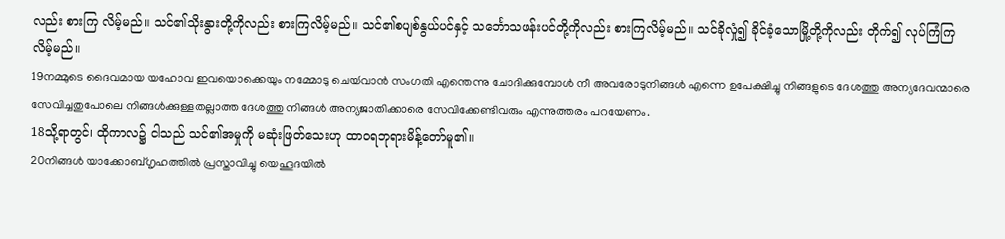လည်း စားကြ လိမ့်မည်။ သင်၏သိုးနွားတို့ကိုလည်း စားကြလိမ့်မည်။ သင်၏စပျစ်နွယ်ပင်နှင့် သင်္ဘောသဖန်းပင်တို့ကိုလည်း စားကြလိမ့်မည်။ သင်ခိုလှုံ၍ ခိုင်ခံ့သောမြို့တို့ကိုလည်း တိုက်၍ လုပ်ကြံကြလိမ့်မည်။
19നമ്മുടെ ദൈവമായ യഹോവ ഇവയൊക്കെയും നമ്മോടു ചെയ്‍വാന്‍ സംഗതി എന്തെന്നു ചോദിക്കുമ്പോള്‍ നീ അവരോടുനിങ്ങള്‍ എന്നെ ഉപേക്ഷിച്ചു നിങ്ങളുടെ ദേശത്തു അന്യദേവന്മാരെ സേവിച്ചതുപോലെ നിങ്ങള്‍ക്കുള്ളതല്ലാത്ത ദേശത്തു നിങ്ങള്‍ അന്യജാതിക്കാരെ സേവിക്കേണ്ടിവരും എന്നുത്തരം പറയേണം.
18သို့ရာတွင်၊ ထိုကာလ၌ ငါသည် သင်၏အမှုကို မဆုံးဖြတ်သေးဟု ထာဝရဘုရားမိန့်တော်မူ၏။
20നിങ്ങള്‍ യാക്കോബ്ഗൃഹത്തില്‍ പ്രസ്താവിച്ചു യെഹൂദയില്‍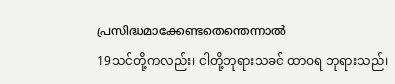പ്രസിദ്ധമാക്കേണ്ടതെന്തെന്നാല്‍
19သင်တို့ကလည်း၊ ငါတို့ဘုရားသခင် ထာဝရ ဘုရားသည်၊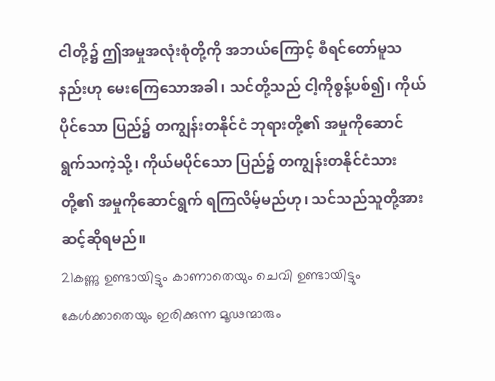ငါတို့၌ ဤအမှုအလုံးစုံတို့ကို အဘယ်ကြောင့် စီရင်တော်မူသနည်းဟု မေးကြေသောအခါ၊ သင်တို့သည် ငါ့ကိုစွန့်ပစ်၍၊ ကိုယ်ပိုင်သော ပြည်၌ တကျွန်းတနိုင်ငံ ဘုရားတို့၏ အမှုကိုဆောင်ရွက်သကဲ့သို့၊ ကိုယ်မပိုင်သော ပြည်၌ တကျွန်းတနိုင်ငံသားတို့၏ အမှုကိုဆောင်ရွက် ရကြလိမ့်မည်ဟု၊ သင်သည်သူတို့အား ဆင့်ဆိုရမည်။
21കണ്ണു ഉണ്ടായിട്ടും കാണാതെയും ചെവി ഉണ്ടായിട്ടും കേള്‍ക്കാതെയും ഇരിക്കുന്ന മൂഢന്മാരും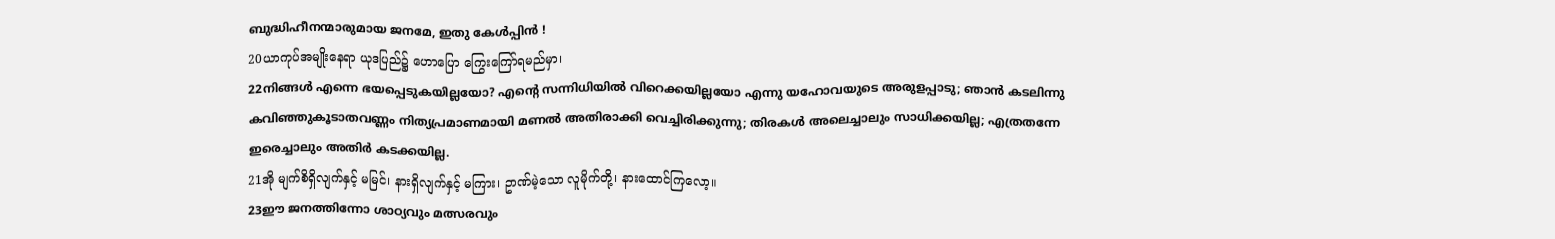ബുദ്ധിഹീനന്മാരുമായ ജനമേ, ഇതു കേള്‍പ്പിന്‍ !
20ယာကုပ်အမျိုးနေရာ ယုဒပြည်၌ ဟောပြော ကြွေးကြော်ရမည်မှာ၊
22നിങ്ങള്‍ എന്നെ ഭയപ്പെടുകയില്ലയോ? എന്റെ സന്നിധിയില്‍ വിറെക്കയില്ലയോ എന്നു യഹോവയുടെ അരുളപ്പാടു; ഞാന്‍ കടലിന്നു കവിഞ്ഞുകൂടാതവണ്ണം നിത്യപ്രമാണമായി മണല്‍ അതിരാക്കി വെച്ചിരിക്കുന്നു; തിരകള്‍ അലെച്ചാലും സാധിക്കയില്ല; എത്രതന്നേ ഇരെച്ചാലും അതിര്‍ കടക്കയില്ല.
21အို မျက်စိရှိလျက်နှင့် မမြင်၊ နားရှိလျက်နှင့် မကြား၊ ဥာဏ်မဲ့သော လူမိုက်တို့၊ နားထောင်ကြလော့။
23ഈ ജനത്തിന്നോ ശാഠ്യവും മത്സരവും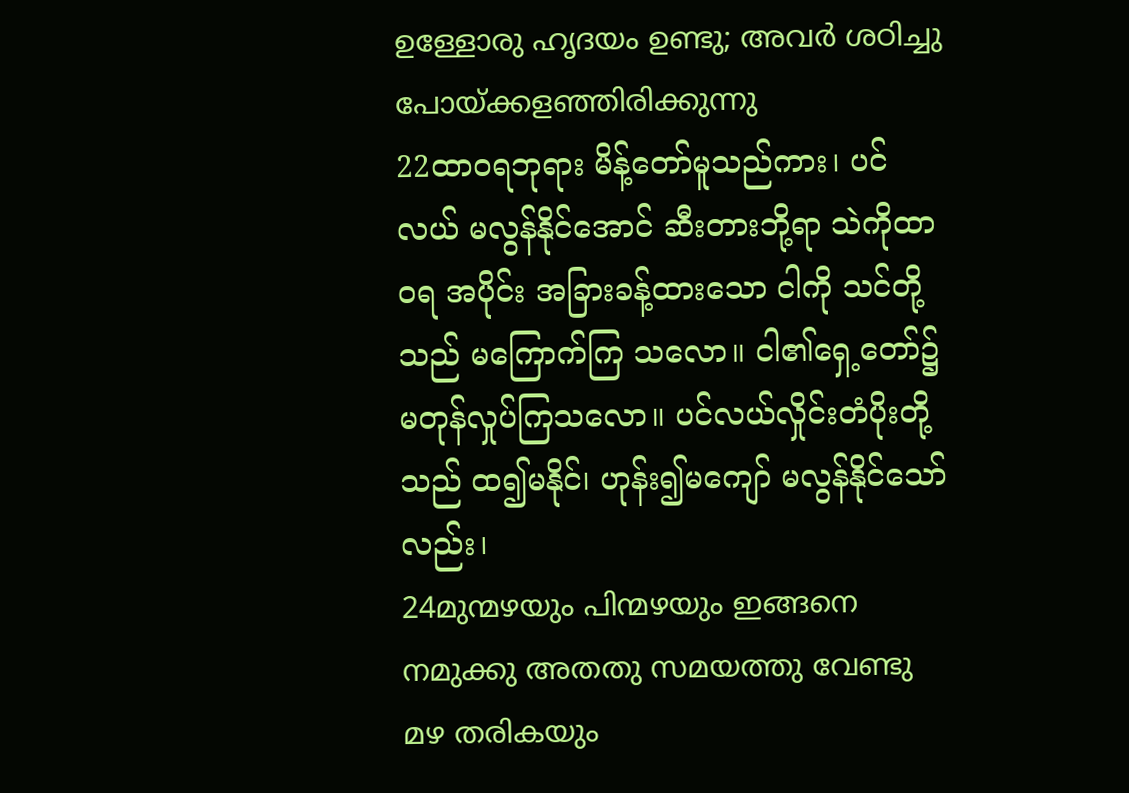ഉള്ളോരു ഹൃദയം ഉണ്ടു; അവര്‍ ശഠിച്ചു പോയ്ക്കളഞ്ഞിരിക്കുന്നു
22ထာဝရဘုရား မိန့်တော်မူသည်ကား၊ ပင်လယ် မလွန်နိုင်အောင် ဆီးတားဘို့ရာ သဲကိုထာဝရ အပိုင်း အခြားခန့်ထားသော ငါကို သင်တို့သည် မကြောက်ကြ သလော။ ငါ၏ရှေ့တော်၌ မတုန်လှုပ်ကြသလော။ ပင်လယ်လှိုင်းတံပိုးတို့သည် ထ၍မနိုင်၊ ဟုန်း၍မကျော် မလွန်နိုင်သော်လည်း၊
24മുന്മഴയും പിന്മഴയും ഇങ്ങനെ നമുക്കു അതതു സമയത്തു വേണ്ടു മഴ തരികയും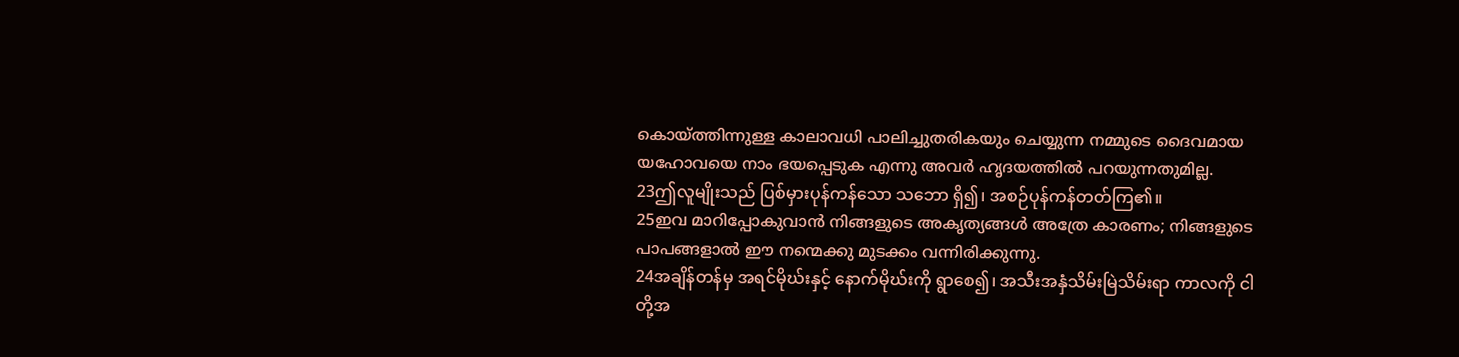കൊയ്ത്തിന്നുള്ള കാലാവധി പാലിച്ചുതരികയും ചെയ്യുന്ന നമ്മുടെ ദൈവമായ യഹോവയെ നാം ഭയപ്പെടുക എന്നു അവര്‍ ഹൃദയത്തില്‍ പറയുന്നതുമില്ല.
23ဤလူမျိုးသည် ပြစ်မှားပုန်ကန်သော သဘော ရှိ၍၊ အစဉ်ပုန်ကန်တတ်ကြ၏။
25ഇവ മാറിപ്പോകുവാന്‍ നിങ്ങളുടെ അകൃത്യങ്ങള്‍ അത്രേ കാരണം; നിങ്ങളുടെ പാപങ്ങളാല്‍ ഈ നന്മെക്കു മുടക്കം വന്നിരിക്കുന്നു.
24အချိန်တန်မှ အရင်မိုဃ်းနှင့် နောက်မိုဃ်းကို ရွာစေ၍၊ အသီးအနှံသိမ်းမြဲသိမ်းရာ ကာလကို ငါတို့အ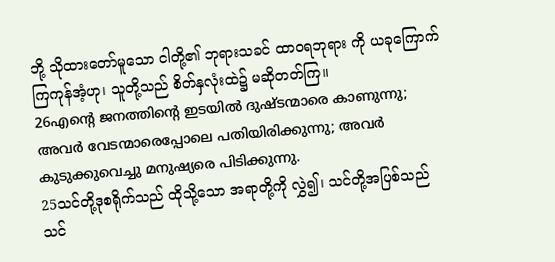ဘို့ သိုထားတော်မူသော ငါတို့၏ ဘုရားသခင် ထာဝရဘုရား ကို ယခုကြောက်ကြကုန်အံ့ဟု၊ သူတို့သည် စိတ်နှလုံးထဲ၌ မဆိုတတ်ကြ။
26എന്റെ ജനത്തിന്റെ ഇടയില്‍ ദുഷ്ടന്മാരെ കാണുന്നു; അവര്‍ വേടന്മാരെപ്പോലെ പതിയിരിക്കുന്നു; അവര്‍ കുടുക്കുവെച്ചു മനുഷ്യരെ പിടിക്കുന്നു.
25သင်တို့ဒုစရိုက်သည် ထိုသို့သော အရာတို့ကို လွှဲ၍၊ သင်တို့အပြစ်သည် သင်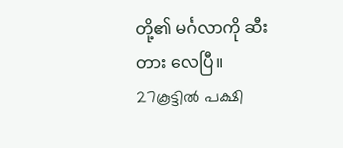တို့၏ မင်္ဂလာကို ဆီးတား လေပြီ။
27കൂട്ടില്‍ പക്ഷി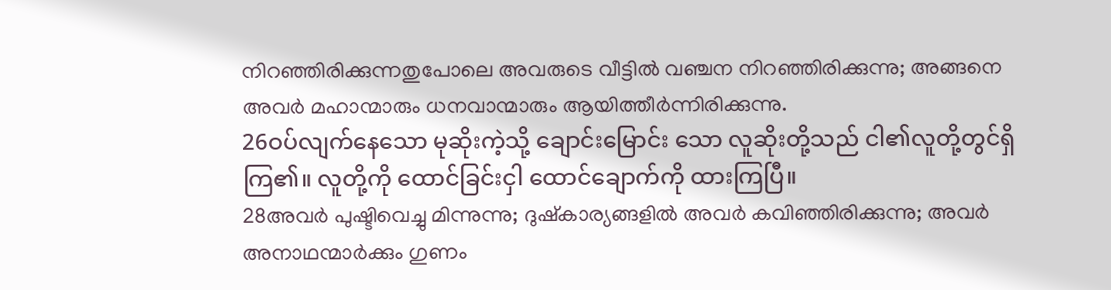നിറഞ്ഞിരിക്കുന്നതുപോലെ അവരുടെ വീട്ടില്‍ വഞ്ചന നിറഞ്ഞിരിക്കുന്നു; അങ്ങനെ അവര്‍ മഹാന്മാരും ധനവാന്മാരും ആയിത്തീര്‍ന്നിരിക്കുന്നു.
26ဝပ်လျက်နေသော မုဆိုးကဲ့သို့ ချောင်းမြောင်း သော လူဆိုးတို့သည် ငါ၏လူတို့တွင်ရှိကြ၏။ လူတို့ကို ထောင်ခြင်းငှါ ထောင်ချောက်ကို ထားကြပြီ။
28അവര്‍ പുഷ്ടിവെച്ചു മിന്നുന്നു; ദുഷ്കാര്യങ്ങളില്‍ അവര്‍ കവിഞ്ഞിരിക്കുന്നു; അവര്‍ അനാഥന്മാര്‍ക്കും ഗുണം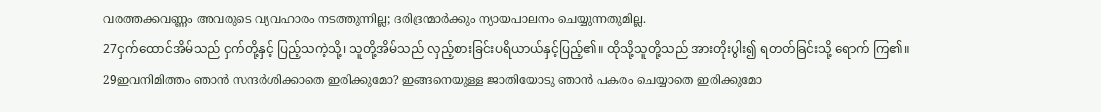വരത്തക്കവണ്ണം അവരുടെ വ്യവഹാരം നടത്തുന്നില്ല; ദരിദ്രന്മാര്‍ക്കും ന്യായപാലനം ചെയ്യുന്നതുമില്ല.
27ငှက်ထောင်အိမ်သည် ငှက်တို့နှင့် ပြည့်သကဲ့သို့၊ သူတို့အိမ်သည် လှည့်စားခြင်းပရိယာယ်နှင့်ပြည့်၏။ ထိုသို့သူတို့သည် အားတိုးပွါး၍ ရတတ်ခြင်းသို့ ရောက် ကြ၏။
29ഇവനിമിത്തം ഞാന്‍ സന്ദര്‍ശിക്കാതെ ഇരിക്കുമോ? ഇങ്ങനെയുള്ള ജാതിയോടു ഞാന്‍ പകരം ചെയ്യാതെ ഇരിക്കുമോ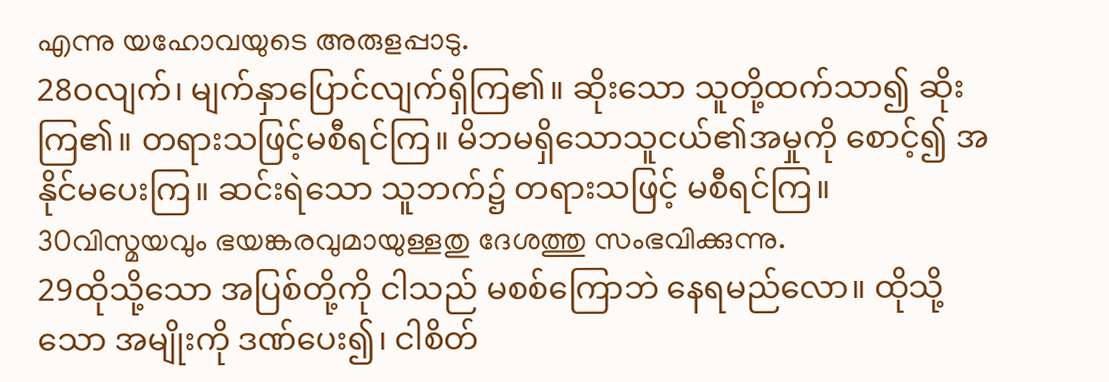എന്നു യഹോവയുടെ അരുളപ്പാടു.
28ဝလျက်၊ မျက်နှာပြောင်လျက်ရှိကြ၏။ ဆိုးသော သူတို့ထက်သာ၍ ဆိုးကြ၏။ တရားသဖြင့်မစီရင်ကြ။ မိဘမရှိသောသူငယ်၏အမှုကို စောင့်၍ အနိုင်မပေးကြ။ ဆင်းရဲသော သူဘက်၌ တရားသဖြင့် မစီရင်ကြ။
30വിസ്മയവും ഭയങ്കരവുമായുള്ളതു ദേശത്തു സംഭവിക്കുന്നു.
29ထိုသို့သော အပြစ်တို့ကို ငါသည် မစစ်ကြောဘဲ နေရမည်လော။ ထိုသို့သော အမျိုးကို ဒဏ်ပေး၍၊ ငါစိတ်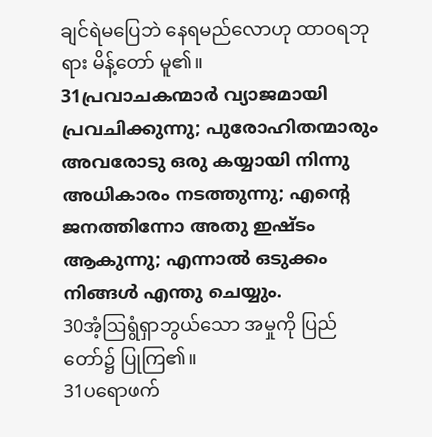ချင်ရဲမပြေဘဲ နေရမည်လောဟု ထာဝရဘုရား မိန့်တော် မူ၏။
31പ്രവാചകന്മാര്‍ വ്യാജമായി പ്രവചിക്കുന്നു; പുരോഹിതന്മാരും അവരോടു ഒരു കയ്യായി നിന്നു അധികാരം നടത്തുന്നു; എന്റെ ജനത്തിന്നോ അതു ഇഷ്ടം ആകുന്നു; എന്നാല്‍ ഒടുക്കം നിങ്ങള്‍ എന്തു ചെയ്യും.
30အံ့ဩရွံရှာဘွယ်သော အမှုကို ပြည်တော်၌ ပြုကြ၏။
31ပရောဖက်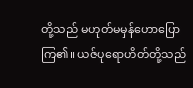တို့သည် မဟုတ်မမှန်ဟောပြော ကြ၏။ ယဇ်ပုရောဟိတ်တို့သည်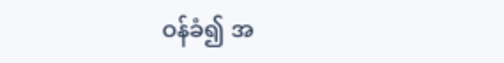ဝန်ခံ၍ အ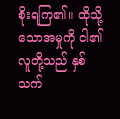စိုးရကြ၏။ ထိုသို့သောအမှုကို ငါ၏လူတို့သည် နှစ်သက်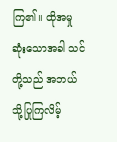ကြ၏။ ထိုအမှုဆုံးသောအခါ သင်တို့သည် အဘယ်သို့ပြုကြလိမ့်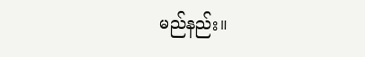မည်နည်း။